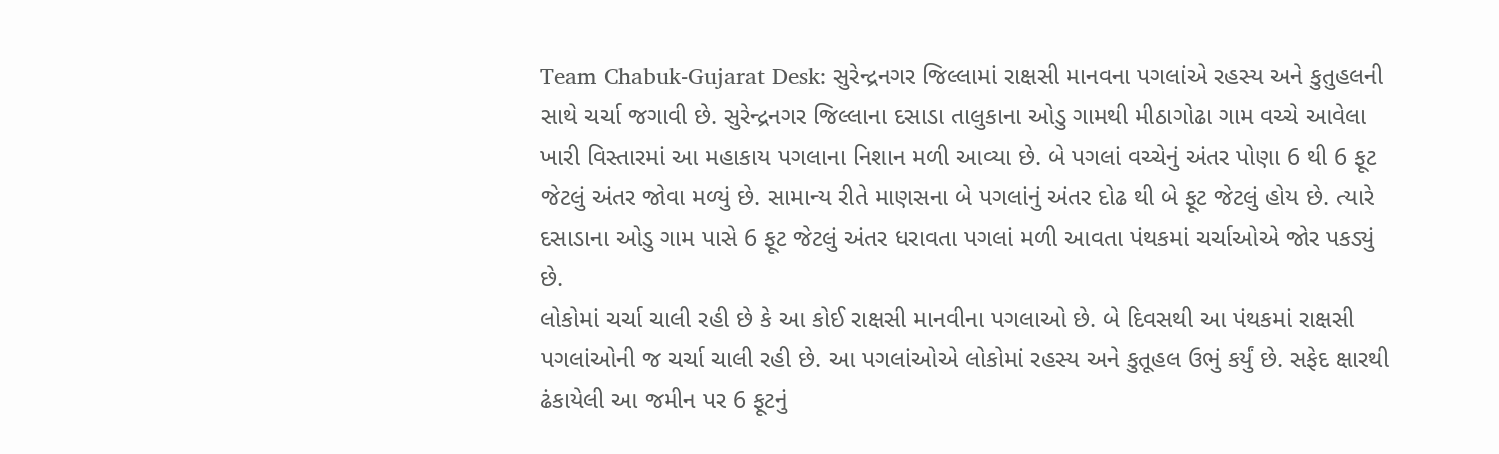Team Chabuk-Gujarat Desk: સુરેન્દ્રનગર જિલ્લામાં રાક્ષસી માનવના પગલાંએ રહસ્ય અને કુતુહલની સાથે ચર્ચા જગાવી છે. સુરેન્દ્રનગર જિલ્લાના દસાડા તાલુકાના ઓડુ ગામથી મીઠાગોઢા ગામ વચ્ચે આવેલા ખારી વિસ્તારમાં આ મહાકાય પગલાના નિશાન મળી આવ્યા છે. બે પગલાં વચ્ચેનું અંતર પોણા 6 થી 6 ફૂટ જેટલું અંતર જોવા મળ્યું છે. સામાન્ય રીતે માણસના બે પગલાંનું અંતર દોઢ થી બે ફૂટ જેટલું હોય છે. ત્યારે દસાડાના ઓડુ ગામ પાસે 6 ફૂટ જેટલું અંતર ધરાવતા પગલાં મળી આવતા પંથકમાં ચર્ચાઓએ જોર પકડ્યું છે.
લોકોમાં ચર્ચા ચાલી રહી છે કે આ કોઈ રાક્ષસી માનવીના પગલાઓ છે. બે દિવસથી આ પંથકમાં રાક્ષસી પગલાંઓની જ ચર્ચા ચાલી રહી છે. આ પગલાંઓએ લોકોમાં રહસ્ય અને કુતૂહલ ઉભું કર્યું છે. સફેદ ક્ષારથી ઢંકાયેલી આ જમીન પર 6 ફૂટનું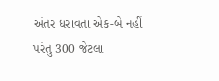અંતર ધરાવતા એક-બે નહીં પરંતુ 300 જેટલા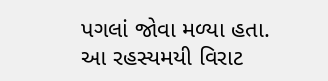પગલાં જોવા મળ્યા હતા. આ રહસ્યમયી વિરાટ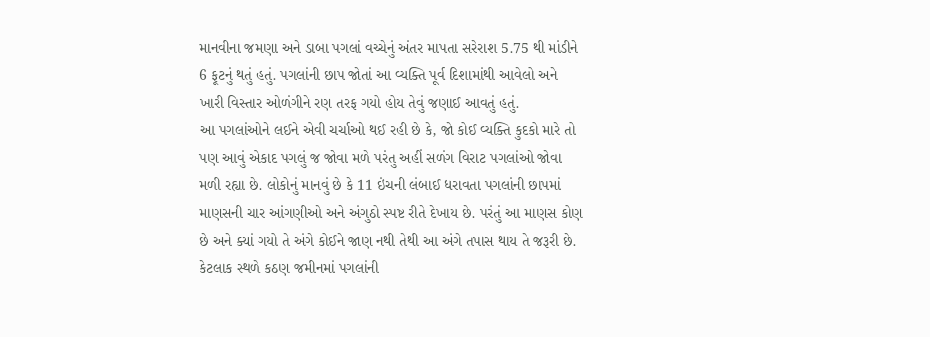માનવીના જમણા અને ડાબા પગલાં વચ્ચેનું અંતર માપતા સરેરાશ 5.75 થી માંડીને 6 ફૂટનું થતું હતું. પગલાંની છાપ જોતાં આ વ્યક્તિ પૂર્વ દિશામાંથી આવેલો અને ખારી વિસ્તાર ઓળંગીને રણ તરફ ગયો હોય તેવું જણાઈ આવતું હતું.
આ પગલાંઓને લઈને એવી ચર્ચાઓ થઈ રહી છે કે, જો કોઈ વ્યક્તિ કુદકો મારે તો પણ આવું એકાદ પગલું જ જોવા મળે પરંતુ અહીં સળંગ વિરાટ પગલાંઓ જોવા મળી રહ્યા છે. લોકોનું માનવું છે કે 11 ઇંચની લંબાઈ ધરાવતા પગલાંની છાપમાં માણસની ચાર આંગણીઓ અને અંગુઠો સ્પષ્ટ રીતે દેખાય છે. પરંતું આ માણસ કોણ છે અને ક્યાં ગયો તે અંગે કોઈને જાણ નથી તેથી આ અંગે તપાસ થાય તે જરૂરી છે. કેટલાક સ્થળે કઠણ જમીનમાં પગલાંની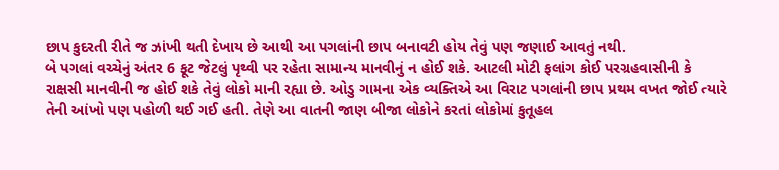છાપ કુદરતી રીતે જ ઝાંખી થતી દેખાય છે આથી આ પગલાંની છાપ બનાવટી હોય તેવું પણ જણાઈ આવતું નથી.
બે પગલાં વચ્ચેનું અંતર 6 ફૂટ જેટલું પૃથ્વી પર રહેતા સામાન્ય માનવીનું ન હોઈ શકે. આટલી મોટી ફલાંગ કોઈ પરગ્રહવાસીની કે રાક્ષસી માનવીની જ હોઈ શકે તેવું લોકો માની રહ્યા છે. ઓડુ ગામના એક વ્યક્તિએ આ વિરાટ પગલાંની છાપ પ્રથમ વખત જોઈ ત્યારે તેની આંખો પણ પહોળી થઈ ગઈ હતી. તેણે આ વાતની જાણ બીજા લોકોને કરતાં લોકોમાં કુતૂહલ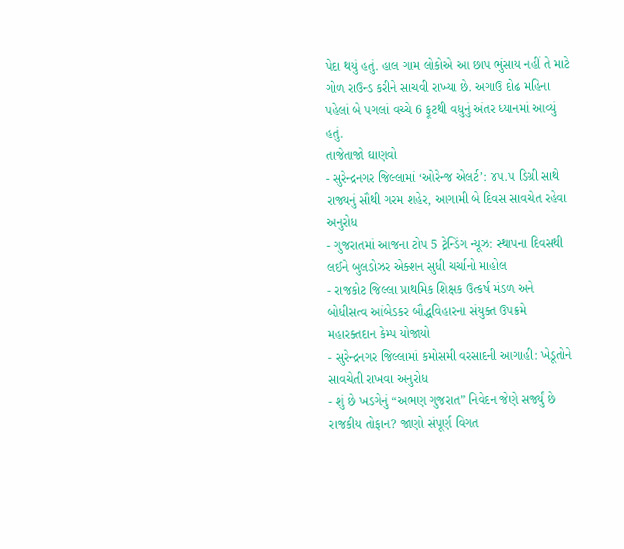પેદા થયું હતું. હાલ ગામ લોકોએ આ છાપ ભુંસાય નહીં તે માટે ગોળ રાઉન્ડ કરીને સાચવી રાખ્યા છે. અગાઉ દોઢ મહિના પહેલાં બે પગલાં વચ્ચે 6 ફૂટથી વધુનું અંતર ધ્યાનમાં આવ્યું હતું.
તાજેતાજો ઘાણવો
- સુરેન્દ્રનગર જિલ્લામાં ‘ઓરેન્જ એલર્ટ’: ૪૫.૫ ડિગ્રી સાથે રાજ્યનું સૌથી ગરમ શહેર, આગામી બે દિવસ સાવચેત રહેવા અનુરોધ
- ગુજરાતમાં આજના ટોપ 5 ટ્રેન્ડિંગ ન્યૂઝ: સ્થાપના દિવસથી લઈને બુલડોઝર એક્શન સુધી ચર્ચાનો માહોલ
- રાજકોટ જિલ્લા પ્રાથમિક શિક્ષક ઉત્કર્ષ મંડળ અને બોધીસત્વ આંબેડકર બૌદ્ધવિહારના સંયુક્ત ઉપક્રમે મહારક્તદાન કેમ્પ યોજાયો
- સુરેન્દ્રનગર જિલ્લામાં કમોસમી વરસાદની આગાહી: ખેડૂતોને સાવચેતી રાખવા અનુરોધ
- શું છે ખડગેનું “અભણ ગુજરાત” નિવેદન જેણે સર્જ્યું છે રાજકીય તોફાન? જાણો સંપૂર્ણ વિગત